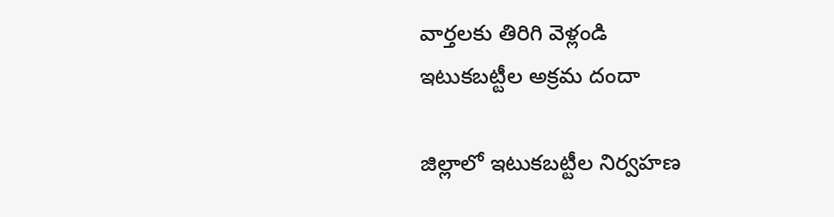వార్తలకు తిరిగి వెళ్లండి
ఇటుకబట్టీల అక్రమ దందా

జిల్లాలో ఇటుకబట్టీల నిర్వహణ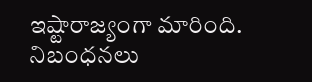ఇష్టారాజ్యంగా మారింది. నిబంధనలు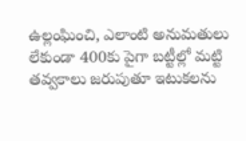ఉల్లంఘించి, ఎలాంటి అనుమతులు లేకుండా 400కు పైగా బట్టీల్లో మట్టి తవ్వకాలు జరుపుతూ ఇటుకలను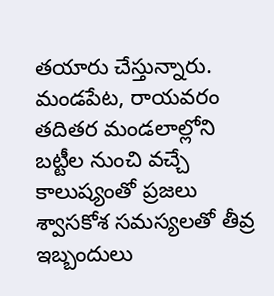తయారు చేస్తున్నారు.
మండపేట, రాయవరం తదితర మండలాల్లోని బట్టీల నుంచి వచ్చే కాలుష్యంతో ప్రజలు శ్వాసకోశ సమస్యలతో తీవ్ర ఇబ్బందులు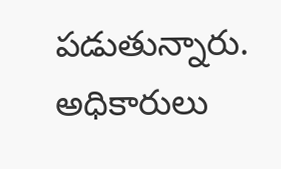పడుతున్నారు. అధికారులు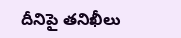దీనిపై తనిఖీలు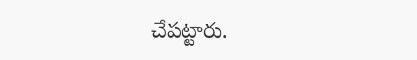చేపట్టారు.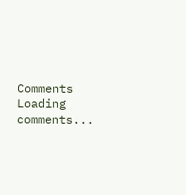Comments
Loading comments...